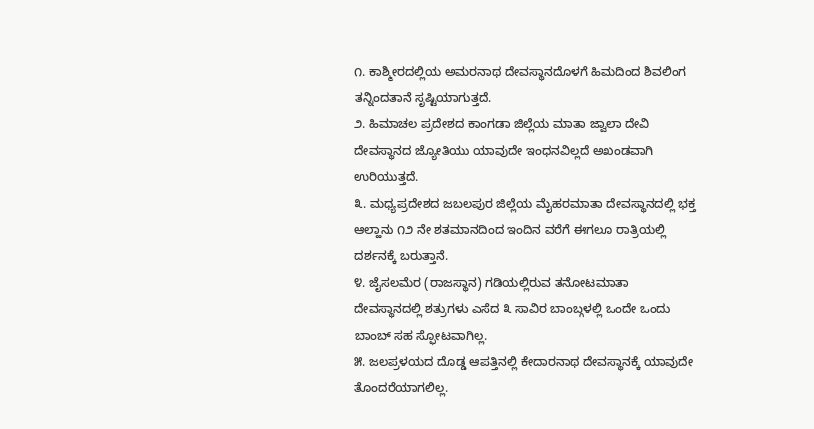೧. ಕಾಶ್ಮೀರದಲ್ಲಿಯ ಅಮರನಾಥ ದೇವಸ್ಥಾನದೊಳಗೆ ಹಿಮದಿಂದ ಶಿವಲಿಂಗ ತನ್ನಿಂದತಾನೆ ಸೃಷ್ಟಿಯಾಗುತ್ತದೆ.
೨. ಹಿಮಾಚಲ ಪ್ರದೇಶದ ಕಾಂಗಡಾ ಜಿಲ್ಲೆಯ ಮಾತಾ ಜ್ವಾಲಾ ದೇವಿ ದೇವಸ್ಥಾನದ ಜ್ಯೋತಿಯು ಯಾವುದೇ ಇಂಧನವಿಲ್ಲದೆ ಅಖಂಡವಾಗಿ ಉರಿಯುತ್ತದೆ.
೩. ಮಧ್ಯಪ್ರದೇಶದ ಜಬಲಪುರ ಜಿಲ್ಲೆಯ ಮೈಹರಮಾತಾ ದೇವಸ್ಥಾನದಲ್ಲಿ ಭಕ್ತ ಆಲ್ಹಾನು ೧೨ ನೇ ಶತಮಾನದಿಂದ ಇಂದಿನ ವರೆಗೆ ಈಗಲೂ ರಾತ್ರಿಯಲ್ಲಿ ದರ್ಶನಕ್ಕೆ ಬರುತ್ತಾನೆ.
೪. ಜೈಸಲಮೆರ (ರಾಜಸ್ಥಾನ) ಗಡಿಯಲ್ಲಿರುವ ತನೋಟಮಾತಾ ದೇವಸ್ಥಾನದಲ್ಲಿ ಶತ್ರುಗಳು ಎಸೆದ ೩ ಸಾವಿರ ಬಾಂಬ್ಗಳಲ್ಲಿ ಒಂದೇ ಒಂದು ಬಾಂಬ್ ಸಹ ಸ್ಫೋಟವಾಗಿಲ್ಲ.
೫. ಜಲಪ್ರಳಯದ ದೊಡ್ಡ ಆಪತ್ತಿನಲ್ಲಿ ಕೇದಾರನಾಥ ದೇವಸ್ಥಾನಕ್ಕೆ ಯಾವುದೇ ತೊಂದರೆಯಾಗಲಿಲ್ಲ.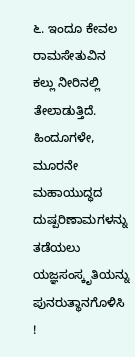೬. ಇಂದೂ ಕೇವಲ ರಾಮಸೇತುವಿನ ಕಲ್ಲು ನೀರಿನಲ್ಲಿ ತೇಲಾಡುತ್ತಿದೆ.
ಹಿಂದೂಗಳೇ, ಮೂರನೇ ಮಹಾಯುದ್ಧದ ದುಷ್ಪರಿಣಾಮಗಳನ್ನು ತಡೆಯಲು ಯಜ್ಞಸಂಸ್ಕೃತಿಯನ್ನು ಪುನರುತ್ಥಾನಗೊಳಿಸಿ !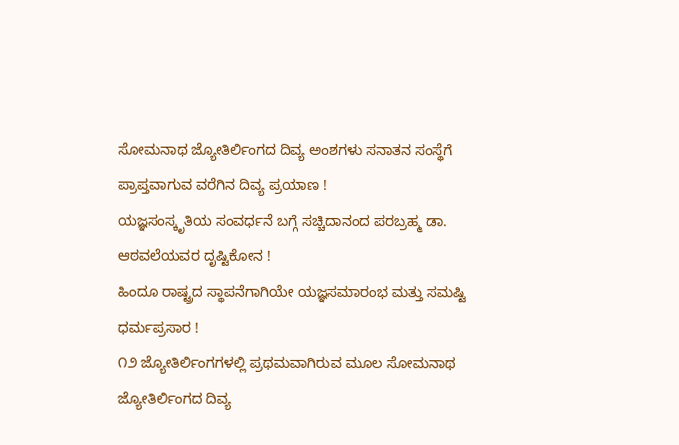ಸೋಮನಾಥ ಜ್ಯೋತಿರ್ಲಿಂಗದ ದಿವ್ಯ ಅಂಶಗಳು ಸನಾತನ ಸಂಸ್ಥೆಗೆ ಪ್ರಾಪ್ತವಾಗುವ ವರೆಗಿನ ದಿವ್ಯ ಪ್ರಯಾಣ !
ಯಜ್ಞಸಂಸ್ಕೃತಿಯ ಸಂವರ್ಧನೆ ಬಗ್ಗೆ ಸಚ್ಚಿದಾನಂದ ಪರಬ್ರಹ್ಮ ಡಾ. ಆಠವಲೆಯವರ ದೃಷ್ಟಿಕೋನ !
ಹಿಂದೂ ರಾಷ್ಟ್ರದ ಸ್ಥಾಪನೆಗಾಗಿಯೇ ಯಜ್ಞಸಮಾರಂಭ ಮತ್ತು ಸಮಷ್ಟಿ ಧರ್ಮಪ್ರಸಾರ !
೧೨ ಜ್ಯೋತಿರ್ಲಿಂಗಗಳಲ್ಲಿ ಪ್ರಥಮವಾಗಿರುವ ಮೂಲ ಸೋಮನಾಥ ಜ್ಯೋತಿರ್ಲಿಂಗದ ದಿವ್ಯ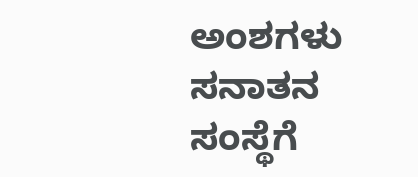ಅಂಶಗಳು ಸನಾತನ ಸಂಸ್ಥೆಗೆ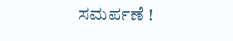ಸಮರ್ಪಣೆ !